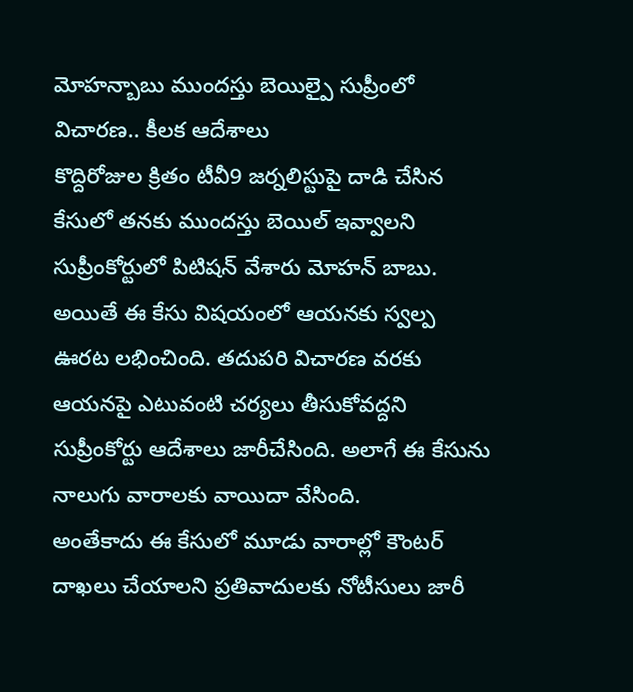మోహన్బాబు ముందస్తు బెయిల్పై సుప్రీంలో విచారణ.. కీలక ఆదేశాలు
కొద్దిరోజుల క్రితం టీవీ9 జర్నలిస్టుపై దాడి చేసిన కేసులో తనకు ముందస్తు బెయిల్ ఇవ్వాలని సుప్రీంకోర్టులో పిటిషన్ వేశారు మోహన్ బాబు. అయితే ఈ కేసు విషయంలో ఆయనకు స్వల్ప ఊరట లభించింది. తదుపరి విచారణ వరకు ఆయనపై ఎటువంటి చర్యలు తీసుకోవద్దని సుప్రీంకోర్టు ఆదేశాలు జారీచేసింది. అలాగే ఈ కేసును నాలుగు వారాలకు వాయిదా వేసింది.
అంతేకాదు ఈ కేసులో మూడు వారాల్లో కౌంటర్ దాఖలు చేయాలని ప్రతివాదులకు నోటీసులు జారీ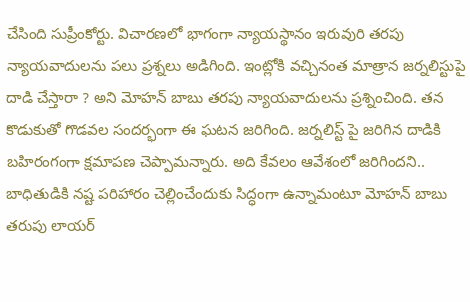చేసింది సుప్రీంకోర్టు. విచారణలో భాగంగా న్యాయస్థానం ఇరువురి తరపు న్యాయవాదులను పలు ప్రశ్నలు అడిగింది. ఇంట్లోకి వచ్చినంత మాత్రాన జర్నలిస్టుపై దాడి చేస్తారా ? అని మోహన్ బాబు తరపు న్యాయవాదులను ప్రశ్నించింది. తన కొడుకుతో గొడవల సందర్భంగా ఈ ఘటన జరిగింది. జర్నలిస్ట్ పై జరిగిన దాడికి బహిరంగంగా క్షమాపణ చెప్పామన్నారు. అది కేవలం ఆవేశంలో జరిగిందని.. బాధితుడికి నష్ట పరిహారం చెల్లించేందుకు సిద్ధంగా ఉన్నామంటూ మోహన్ బాబు తరుపు లాయర్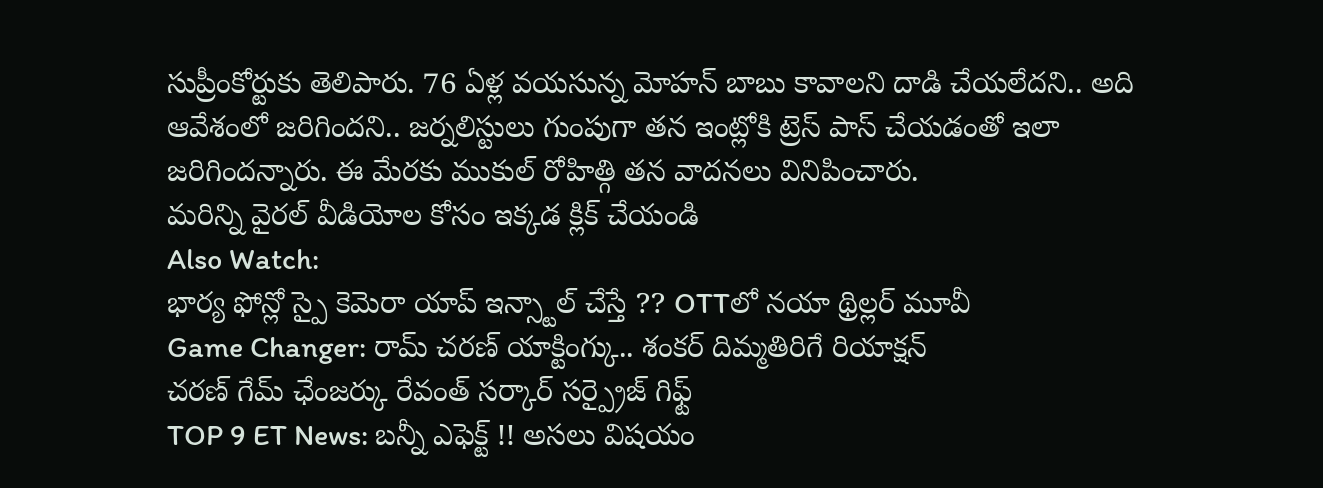సుప్రీంకోర్టుకు తెలిపారు. 76 ఏళ్ల వయసున్న మోహన్ బాబు కావాలని దాడి చేయలేదని.. అది ఆవేశంలో జరిగిందని.. జర్నలిస్టులు గుంపుగా తన ఇంట్లోకి ట్రెస్ పాస్ చేయడంతో ఇలా జరిగిందన్నారు. ఈ మేరకు ముకుల్ రోహిత్గి తన వాదనలు వినిపించారు.
మరిన్ని వైరల్ వీడియోల కోసం ఇక్కడ క్లిక్ చేయండి
Also Watch:
భార్య ఫోన్లో స్పై కెమెరా యాప్ ఇన్స్టాల్ చేస్తే ?? OTTలో నయా థ్రిల్లర్ మూవీ
Game Changer: రామ్ చరణ్ యాక్టింగ్కు.. శంకర్ దిమ్మతిరిగే రియాక్షన్
చరణ్ గేమ్ ఛేంజర్కు రేవంత్ సర్కార్ సర్ప్రైజ్ గిఫ్ట్
TOP 9 ET News: బన్నీ ఎఫెక్ట్ !! అసలు విషయం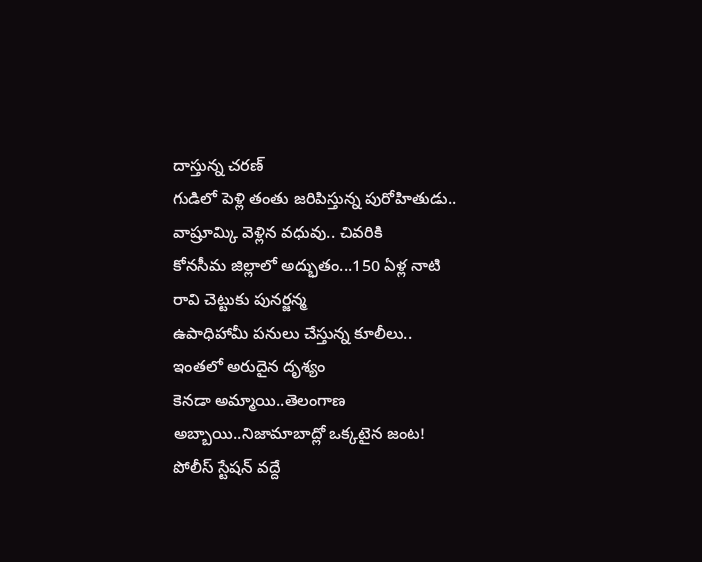దాస్తున్న చరణ్
గుడిలో పెళ్లి తంతు జరిపిస్తున్న పురోహితుడు.. వాష్రూమ్కి వెళ్లిన వధువు.. చివరికి
కోనసీమ జిల్లాలో అద్భుతం...150 ఏళ్ల నాటి రావి చెట్టుకు పునర్జన్మ
ఉపాధిహామీ పనులు చేస్తున్న కూలీలు.. ఇంతలో అరుదైన దృశ్యం
కెనడా అమ్మాయి..తెలంగాణ అబ్బాయి..నిజామాబాద్లో ఒక్కటైన జంట!
పోలీస్ స్టేషన్ వద్దే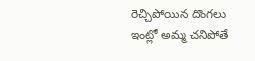రెచ్చిపోయిన దొంగలు
ఇంట్లో అమ్మ చనిపోతే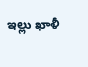ఇల్లు ఖాళీ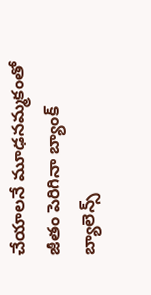చేయాలనే మూఢనమ్మకంతో
జీతం పెరిగినా బ్యాంక్ బ్యాలెన్స్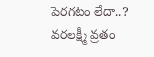పెరగటం లేదా..?
వరలక్ష్మీ వ్రతం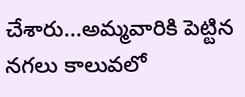చేశారు...అమ్మవారికి పెట్టిన నగలు కాలువలో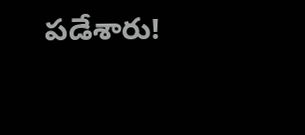పడేశారు!